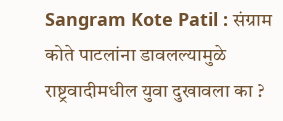Sangram Kote Patil : संग्राम कोते पाटलांना डावलल्यामुळे राष्ट्रवादीमधील युवा दुखावला का ?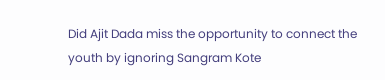Did Ajit Dada miss the opportunity to connect the youth by ignoring Sangram Kote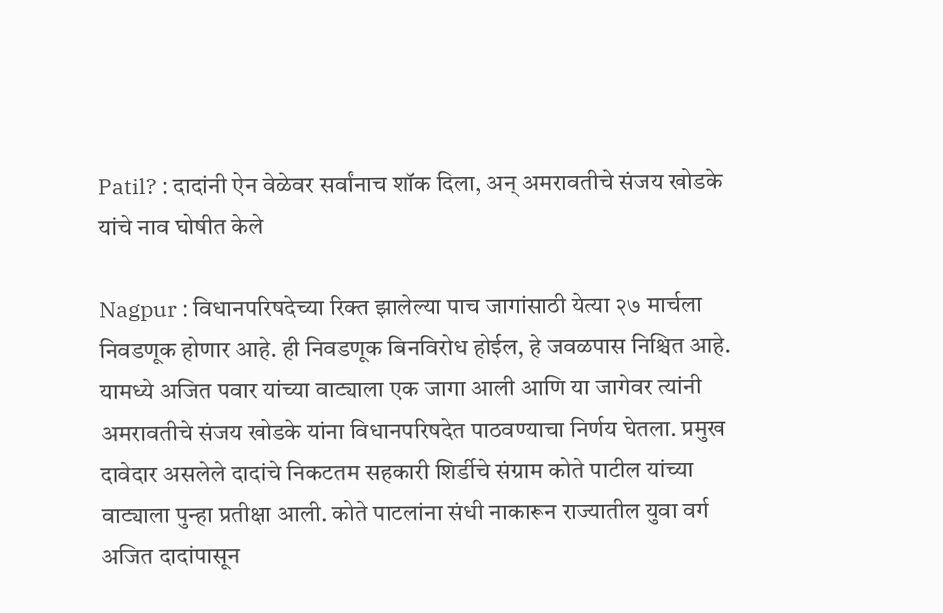Patil? : दादांनी ऐन वेळेवर सर्वांनाच शॉक दिला, अन् अमरावतीचे संजय खोडके यांचे नाव घोषीत केले

Nagpur : विधानपरिषदेच्या रिक्त झालेल्या पाच जागांसाठी येत्या २७ मार्चला निवडणूक होणार आहे. ही निवडणूक बिनविरोध होईल, हे जवळपास निश्चित आहे. यामध्ये अजित पवार यांच्या वाट्याला एक जागा आली आणि या जागेवर त्यांनी अमरावतीचे संजय खोडके यांना विधानपरिषदेत पाठवण्याचा निर्णय घेतला. प्रमुख दावेदार असलेले दादांचे निकटतम सहकारी शिर्डीचे संग्राम कोते पाटील यांच्या वाट्याला पुन्हा प्रतीक्षा आली. कोते पाटलांना संधी नाकारून राज्यातील युवा वर्ग अजित दादांपासून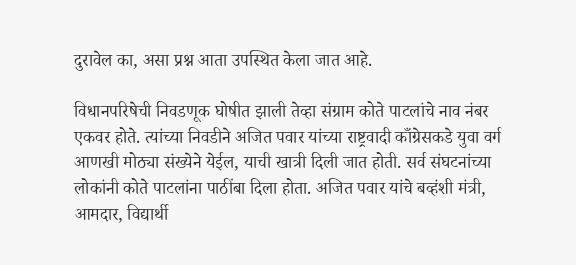दुरावेल का, असा प्रश्न आता उपस्थित केला जात आहे.

विधानपरिषेची निवडणूक घोषीत झाली तेव्हा संग्राम कोते पाटलांचे नाव नंबर एकवर होते. त्यांच्या निवडीने अजित पवार यांच्या राष्ट्रवादी काँग्रेसकडे युवा वर्ग आणखी मोठ्या संख्येने येईल, याची खात्री दिली जात होती. सर्व संघटनांच्या लोकांनी कोते पाटलांना पाठींबा दिला होता. अजित पवार यांचे बव्हंशी मंत्री, आमदार, विद्यार्थी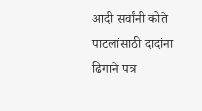आदी सर्वांनी कोते पाटलांसाठी दादांना ढिगाने पत्र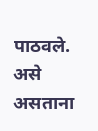पाठवले. असे असताना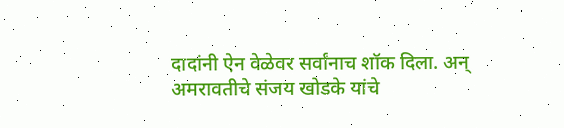दादांनी ऐन वेळेवर सर्वांनाच शॉक दिला. अन् अमरावतीचे संजय खोडके यांचे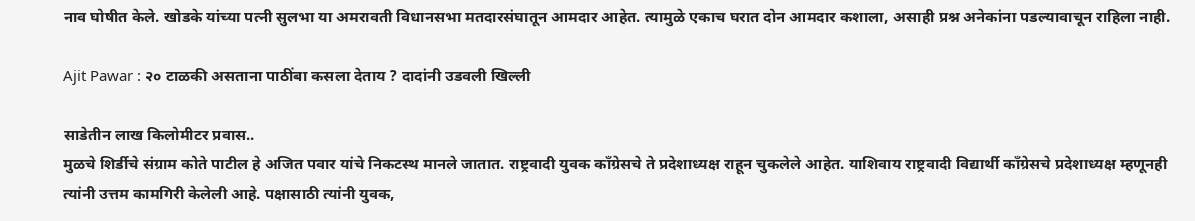नाव घोषीत केले. खोडके यांच्या पत्नी सुलभा या अमरावती विधानसभा मतदारसंघातून आमदार आहेत. त्यामुळे एकाच घरात दोन आमदार कशाला, असाही प्रश्न अनेकांना पडल्यावाचून राहिला नाही.

Ajit Pawar : २० टाळकी असताना पाठींबा कसला देताय ? दादांनी उडवली खिल्ली

साडेतीन लाख किलोमीटर प्रवास..
मुळचे शिर्डीचे संग्राम कोते पाटील हे अजित पवार यांचे निकटस्थ मानले जातात. राष्ट्रवादी युवक काँग्रेसचे ते प्रदेशाध्यक्ष राहून चुकलेले आहेत. याशिवाय राष्ट्रवादी विद्यार्थी काँग्रेसचे प्रदेशाध्यक्ष म्हणूनही त्यांनी उत्तम कामगिरी केलेली आहे. पक्षासाठी त्यांनी युवक,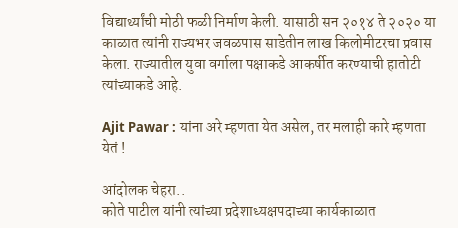विद्यार्थ्यांची मोठी फळी निर्माण केली. यासाठी सन २०१४ ते २०२० या काळात त्यांनी राज्यभर जवळपास साडेतीन लाख किलोमीटरचा प्रवास केला. राज्यातील युवा वर्गाला पक्षाकडे आकर्षीत करण्याची हातोटी त्यांच्याकडे आहे.

Ajit Pawar : यांना अरे म्हणता येत असेल, तर मलाही कारे म्हणता येतं !

आंदोलक चेहरा..
कोते पाटील यांनी त्यांच्या प्रदेशाध्यक्षपदाच्या कार्यकाळात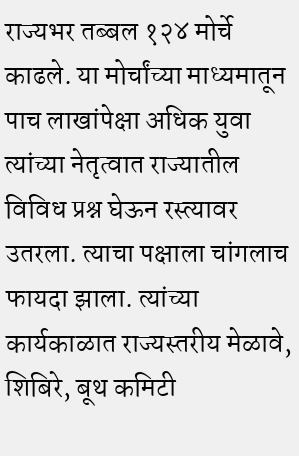राज्यभर तब्बल १२४ मोर्चे काढले. या मोर्चांच्या माध्यमातून पाच लाखांपेक्षा अधिक युवा त्यांच्या नेतृत्वात राज्यातील विविध प्रश्न घेऊन रस्त्यावर उतरला. त्याचा पक्षाला चांगलाच फायदा झाला. त्यांच्या कार्यकाळात राज्यस्तरीय मेळावे, शिबिरे, बूथ कमिटी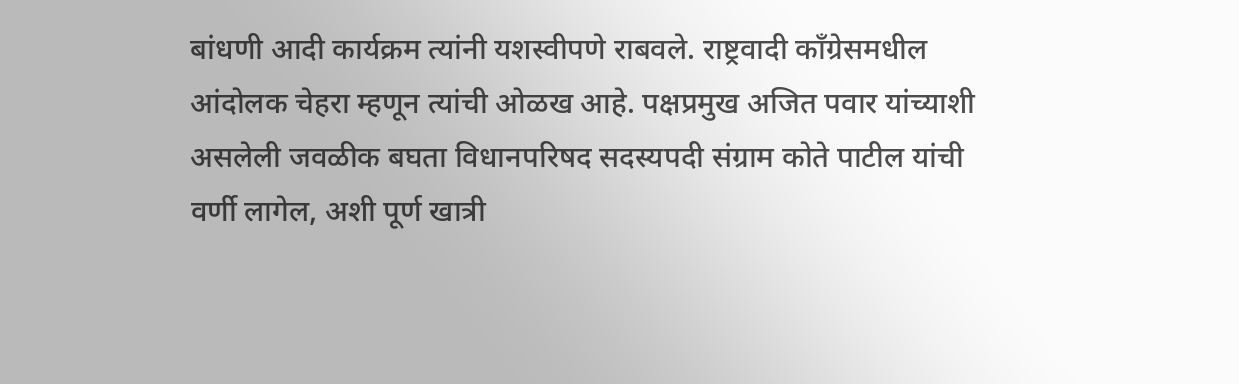बांधणी आदी कार्यक्रम त्यांनी यशस्वीपणे राबवले. राष्ट्रवादी काँग्रेसमधील आंदोलक चेहरा म्हणून त्यांची ओळख आहे. पक्षप्रमुख अजित पवार यांच्याशी असलेली जवळीक बघता विधानपरिषद सदस्यपदी संग्राम कोते पाटील यांची वर्णी लागेल, अशी पूर्ण खात्री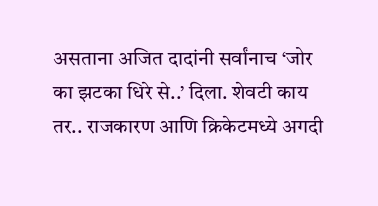असताना अजित दादांनी सर्वांनाच ‘जोर का झटका धिरे से..’ दिला. शेवटी काय तर.. राजकारण आणि क्रिकेटमध्ये अगदी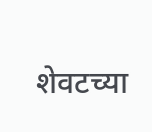शेवटच्या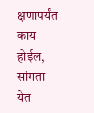क्षणापर्यंत काय होईल, सांगता येत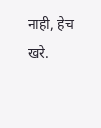नाही, हेच खरे.